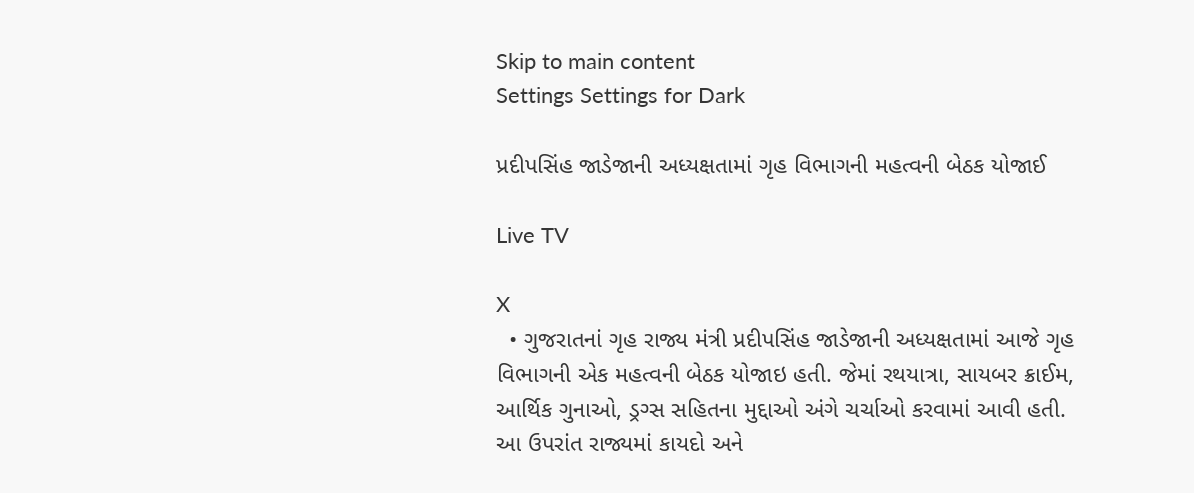Skip to main content
Settings Settings for Dark

પ્રદીપસિંહ જાડેજાની અધ્યક્ષતામાં ગૃહ વિભાગની મહત્વની બેઠક યોજાઈ

Live TV

X
  • ગુજરાતનાં ગૃહ રાજ્ય મંત્રી પ્રદીપસિંહ જાડેજાની અધ્યક્ષતામાં આજે ગૃહ વિભાગની એક મહત્વની બેઠક યોજાઇ હતી. જેમાં રથયાત્રા, સાયબર ક્રાઈમ, આર્થિક ગુનાઓ, ડ્રગ્સ સહિતના મુદ્દાઓ અંગે ચર્ચાઓ કરવામાં આવી હતી. આ ઉપરાંત રાજ્યમાં કાયદો અને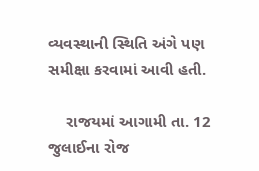વ્યવસ્થાની સ્થિતિ અંગે પણ સમીક્ષા કરવામાં આવી હતી.

    રાજયમાં આગામી તા. 12 જુલાઈના રોજ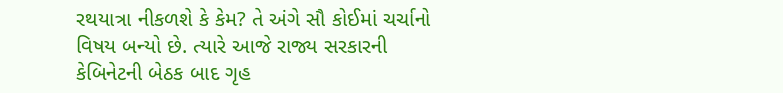રથયાત્રા નીકળશે કે કેમ? તે અંગે સૌ કોઈમાં ચર્ચાનો વિષય બન્યો છે. ત્યારે આજે રાજ્ય સરકારની કેબિનેટની બેઠક બાદ ગૃહ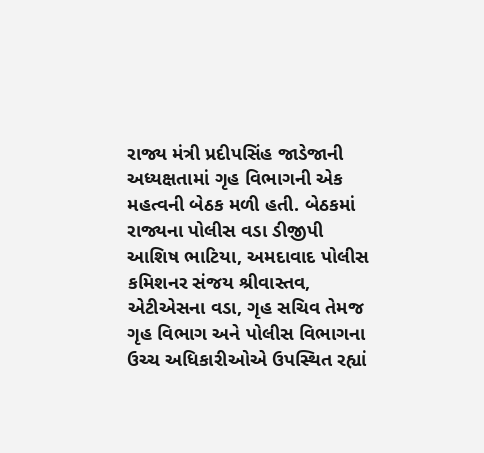રાજ્ય મંત્રી પ્રદીપસિંહ જાડેજાની અધ્યક્ષતામાં ગૃહ વિભાગની એક મહત્વની બેઠક મળી હતી. બેઠકમાં રાજ્યના પોલીસ વડા ડીજીપી આશિષ ભાટિયા, અમદાવાદ પોલીસ કમિશનર સંજય શ્રીવાસ્તવ, એટીએસના વડા, ગૃહ સચિવ તેમજ ગૃહ વિભાગ અને પોલીસ વિભાગના ઉચ્ચ અધિકારીઓએ ઉપસ્થિત રહ્યાં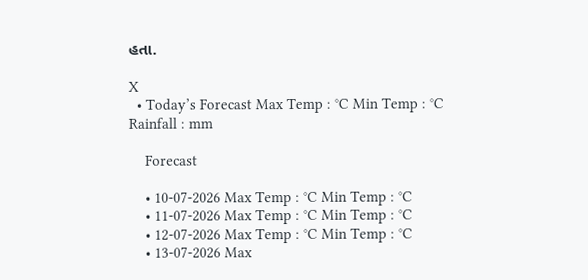હતા.

X
  • Today’s Forecast Max Temp : °C Min Temp : °C Rainfall : mm

    Forecast

    • 10-07-2026 Max Temp : °C Min Temp : °C
    • 11-07-2026 Max Temp : °C Min Temp : °C
    • 12-07-2026 Max Temp : °C Min Temp : °C
    • 13-07-2026 Max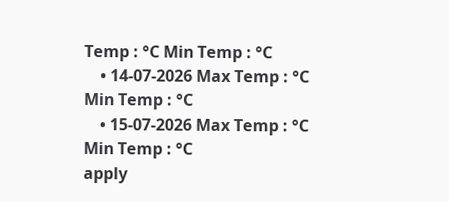Temp : °C Min Temp : °C
    • 14-07-2026 Max Temp : °C Min Temp : °C
    • 15-07-2026 Max Temp : °C Min Temp : °C
apply